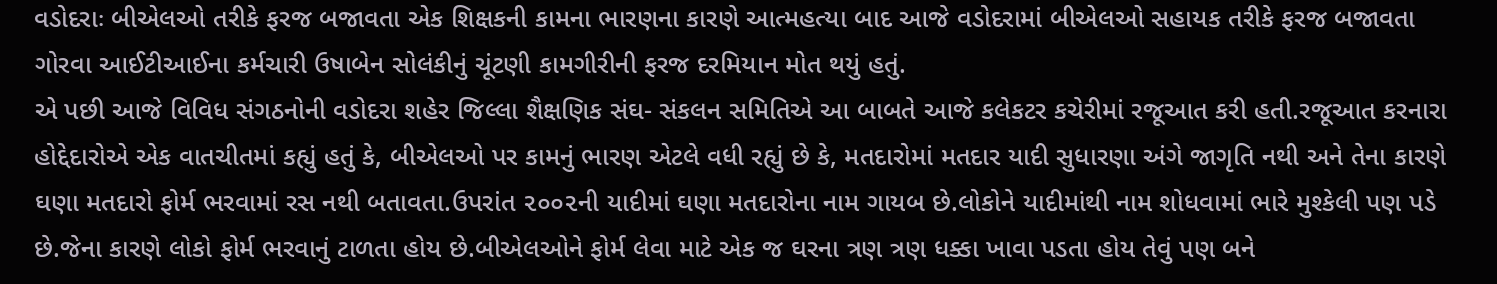વડોદરાઃ બીએલઓ તરીકે ફરજ બજાવતા એક શિક્ષકની કામના ભારણના કારણે આત્મહત્યા બાદ આજે વડોદરામાં બીએલઓ સહાયક તરીકે ફરજ બજાવતા ગોરવા આઈટીઆઈના કર્મચારી ઉષાબેન સોલંકીનું ચૂંટણી કામગીરીની ફરજ દરમિયાન મોત થયું હતું.
એ પછી આજે વિવિધ સંગઠનોની વડોદરા શહેર જિલ્લા શૈક્ષણિક સંઘ- સંકલન સમિતિએ આ બાબતે આજે કલેકટર કચેરીમાં રજૂઆત કરી હતી.રજૂઆત કરનારા હોદ્દેદારોએ એક વાતચીતમાં કહ્યું હતું કે, બીએલઓ પર કામનું ભારણ એટલે વધી રહ્યું છે કે, મતદારોમાં મતદાર યાદી સુધારણા અંગે જાગૃતિ નથી અને તેના કારણે ઘણા મતદારો ફોર્મ ભરવામાં રસ નથી બતાવતા.ઉપરાંત ૨૦૦૨ની યાદીમાં ઘણા મતદારોના નામ ગાયબ છે.લોકોને યાદીમાંથી નામ શોધવામાં ભારે મુશ્કેલી પણ પડે છે.જેના કારણે લોકો ફોર્મ ભરવાનું ટાળતા હોય છે.બીએલઓને ફોર્મ લેવા માટે એક જ ઘરના ત્રણ ત્રણ ધક્કા ખાવા પડતા હોય તેવું પણ બને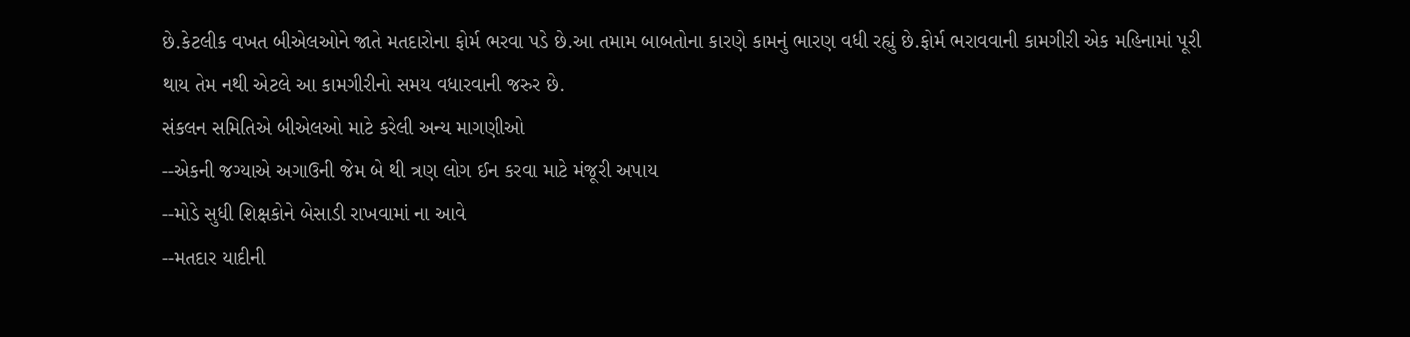છે.કેટલીક વખત બીએલઓને જાતે મતદારોના ફોર્મ ભરવા પડે છે.આ તમામ બાબતોના કારણે કામનું ભારણ વધી રહ્યું છે.ફોર્મ ભરાવવાની કામગીરી એક મહિનામાં પૂરી થાય તેમ નથી એટલે આ કામગીરીનો સમય વધારવાની જરુર છે.
સંકલન સમિતિએ બીએલઓ માટે કરેલી અન્ય માગણીઓ
--એકની જગ્યાએ અગાઉની જેમ બે થી ત્રણ લોગ ઈન કરવા માટે મંજૂરી અપાય
--મોડે સુધી શિક્ષકોને બેસાડી રાખવામાં ના આવે
--મતદાર યાદીની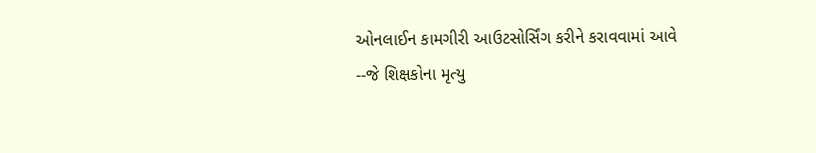ઓનલાઈન કામગીરી આઉટસોર્સિંગ કરીને કરાવવામાં આવે
--જે શિક્ષકોના મૃત્યુ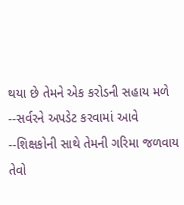થયા છે તેમને એક કરોડની સહાય મળે
--સર્વરને અપડેટ કરવામાં આવે
--શિક્ષકોની સાથે તેમની ગરિમા જળવાય તેવો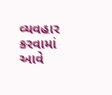વ્યવહાર કરવામાં આવે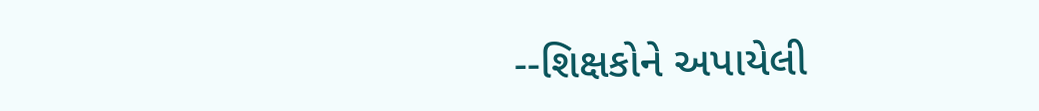--શિક્ષકોને અપાયેલી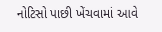નોટિસો પાછી ખેંચવામાં આવે